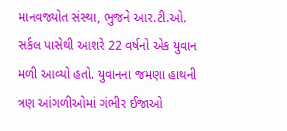માનવજ્યોત સંસ્થા, ભુજને આર.ટી.ઓ. સર્કલ પાસેથી આશરે 22 વર્ષનો એક યુવાન મળી આવ્યો હતો. યુવાનના જમણા હાથની ત્રણ આંગળીઓમાં ગંભીર ઈજાઓ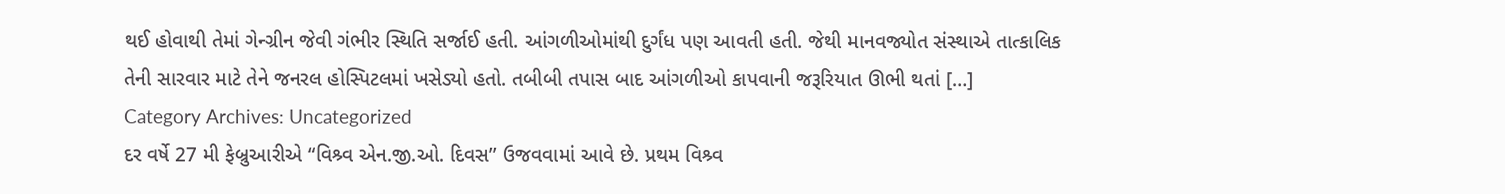થઈ હોવાથી તેમાં ગેન્ગ્રીન જેવી ગંભીર સ્થિતિ સર્જાઈ હતી. આંગળીઓમાંથી દુર્ગંધ પણ આવતી હતી. જેથી માનવજ્યોત સંસ્થાએ તાત્કાલિક તેની સારવાર માટે તેને જનરલ હોસ્પિટલમાં ખસેડ્યો હતો. તબીબી તપાસ બાદ આંગળીઓ કાપવાની જરૂરિયાત ઊભી થતાં […]
Category Archives: Uncategorized
દર વર્ષે 27 મી ફેબ્રુઆરીએ “વિશ્ર્વ એન.જી.ઓ. દિવસ’’ ઉજવવામાં આવે છે. પ્રથમ વિશ્ર્વ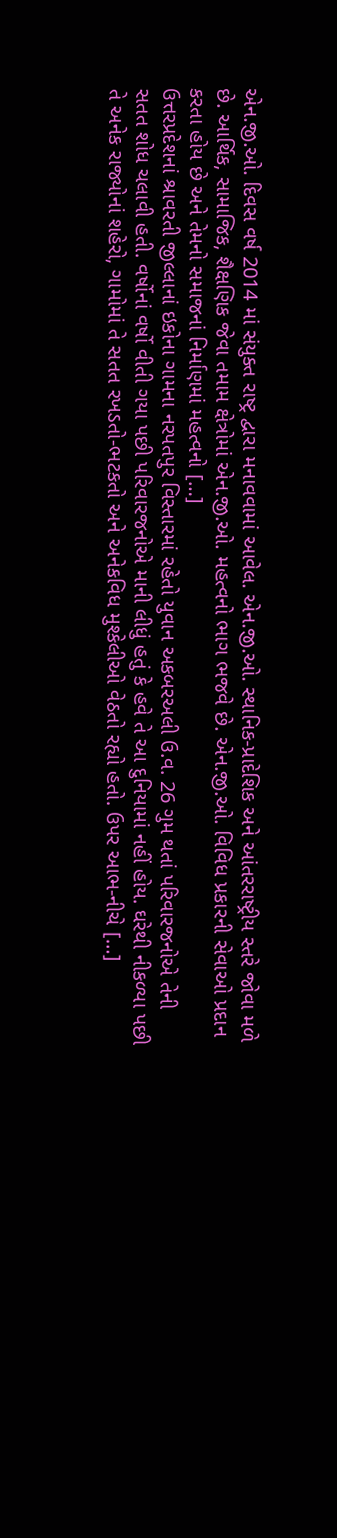એન.જી.ઓ. દિવસ વર્ષ 2014 માં સંયુક્ત રાષ્ટ્ર દ્વારા મનાવવામાં આવેલ. એન.જી.ઓ. સ્થાનિક-પ્રાદેશિક અને આંતરરાષ્ટ્રીય સ્તરે જોવા મળે છે. આર્થિક, સામાજિક, શૈક્ષણિક જેવા તમામ ક્ષેત્રોમાં એન.જી.ઓ. મહત્વનો ભાગ ભજવે છે. એન.જી.ઓ. વિવિધ પ્રકારની સેવાઓ પ્રદાન કરતા હોય છે અને તેમનો સમાજનાં નિર્માણમાં મહત્વનો […]
ઉત્તરપ્રદેશનાં શ્રાવરતી જીલ્લાનાં ઇકોના ગામના નરપતપુર વિસ્તારમાં રહેતો યુવાન અકબરઅલી ઉ.વ. 26 ગુમ થતાં પરિવારજનોએ તેની સતત શોધ ચલાવી હતી. વર્ષોનાં વર્ષો વીતી ગયા પછી પરિવારજનોએ માની લીધું હતું કે હવે તે આ દુનિયામાં નહીં હોય. ઘરેથી નીકળ્યા પછી તે અનેક રાજ્યોનાં શહેરો, ગામોમાં તે સતત રખડતો-ભટકતો અને અનેકવિધ મુશ્કેલીઓ વેઠતો રહ્યો હતો. ઉપર આભ-નીચે […]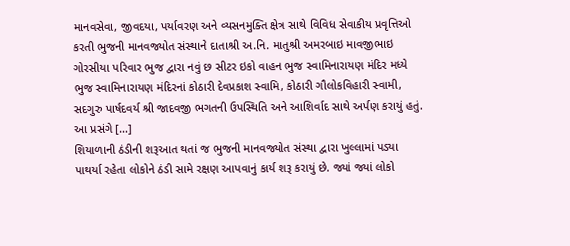માનવસેવા, જીવદયા, પર્યાવરણ અને વ્યસનમુક્તિ ક્ષેત્ર સાથે વિવિધ સેવાકીય પ્રવૃત્તિઓ કરતી ભુજની માનવજ્યોત સંસ્થાને દાતાશ્રી અ.નિ. માતુશ્રી અમરબાઇ માવજીભાઇ ગોરસીયા પરિવાર ભુજ દ્વારા નવું છ સીટર ઇકો વાહન ભુજ સ્વામિનારાયણ મંદિર મધ્યે ભુજ સ્વામિનારાયણ મંદિરનાં કોઠારી દેવપ્રકાશ સ્વામિ, કોઠારી ગૌલોકવિહારી સ્વામી, સદગુરુ પાર્ષદવર્ય શ્રી જાદવજી ભગતની ઉપસ્થિતિ અને આશિર્વાદ સાથે અર્પણ કરાયું હતું. આ પ્રસંગે […]
શિયાળાની ઠંડીની શરૂઆત થતાં જ ભુજની માનવજ્યોત સંસ્થા દ્વારા ખુલ્લામાં પડ્યા પાથર્યા રહેતા લોકોને ઠંડી સામે રક્ષણ આપવાનું કાર્ય શરૂ કરાયું છે. જ્યાં જ્યાં લોકો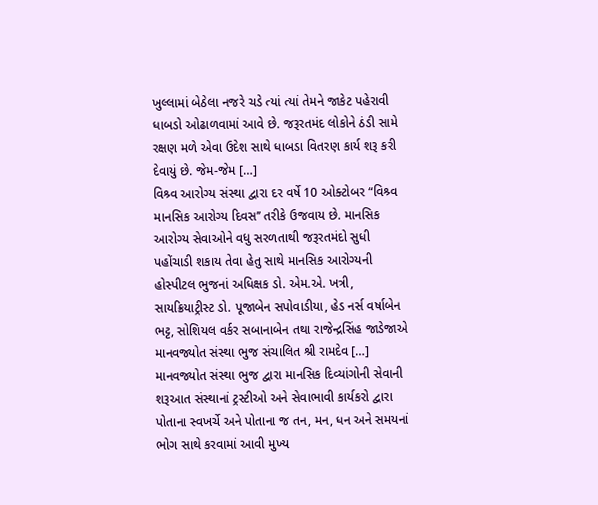ખુલ્લામાં બેઠેલા નજરે ચડે ત્યાં ત્યાં તેમને જાકેટ પહેરાવી ધાબડો ઓઢાળવામાં આવે છે. જરૂરતમંદ લોકોને ઠંડી સામે રક્ષણ મળે એવા ઉદેશ સાથે ધાબડા વિતરણ કાર્ય શરૂ કરી દેવાયું છે. જેમ-જેમ […]
વિશ્ર્વ આરોગ્ય સંસ્થા દ્વારા દર વર્ષે 10 ઓક્ટોબર “વિશ્ર્વ માનસિક આરોગ્ય દિવસ’’ તરીકે ઉજવાય છે. માનસિક આરોગ્ય સેવાઓને વધુ સરળતાથી જરૂરતમંદો સુધી પહોંચાડી શકાય તેવા હેતુ સાથે માનસિક આરોગ્યની હોસ્પીટલ ભુજનાં અધિક્ષક ડો. એમ.એ. ખત્રી, સાયક્રિયાટ્રીસ્ટ ડો. પૂજાબેન સપોવાડીયા, હેડ નર્સ વર્ષાબેન ભટ્ટ, સોશિયલ વર્કર સબાનાબેન તથા રાજેન્દ્રસિંહ જાડેજાએ માનવજ્યોત સંસ્થા ભુજ સંચાલિત શ્રી રામદેવ […]
માનવજ્યોત સંસ્થા ભુજ દ્વારા માનસિક દિવ્યાંગોની સેવાની શરૂઆત સંસ્થાનાં ટ્રસ્ટીઓ અને સેવાભાવી કાર્યકરો દ્વારા પોતાના સ્વખર્ચે અને પોતાના જ તન, મન, ધન અને સમયનાં ભોગ સાથે કરવામાં આવી મુખ્ય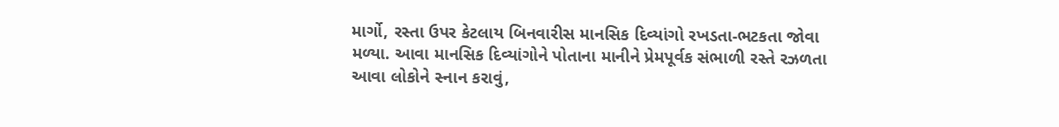માર્ગો, રસ્તા ઉપર કેટલાય બિનવારીસ માનસિક દિવ્યાંગો રખડતા-ભટકતા જોવા મળ્યા. આવા માનસિક દિવ્યાંગોને પોતાના માનીને પ્રેમપૂર્વક સંભાળી રસ્તે રઝળતા આવા લોકોને સ્નાન કરાવું,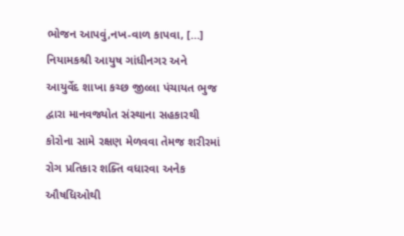ભોજન આપવું,નખ-વાળ કાપવા, […]
નિયામકશ્રી આયુષ ગાંધીનગર અને આયુર્વેદ શાખા કચ્છ જીલ્લા પંચાયત ભુજ દ્વારા માનવજ્યોત સંસ્થાના સહકારથી કોરોના સામે રક્ષણ મેળવવા તેમજ શરીરમાં રોગ પ્રતિકાર શક્તિ વધારવા અનેક ઔષધિઓથી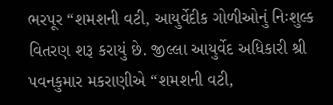ભરપૂર “શમશની વટી, આયુર્વેદીક ગોળીઓનું નિઃશુલ્ક વિતરણ શરૂ કરાયું છે. જીલ્લા આયુર્વેદ અધિકારી શ્રી પવનકુમાર મકરાણીએ “શમશની વટી,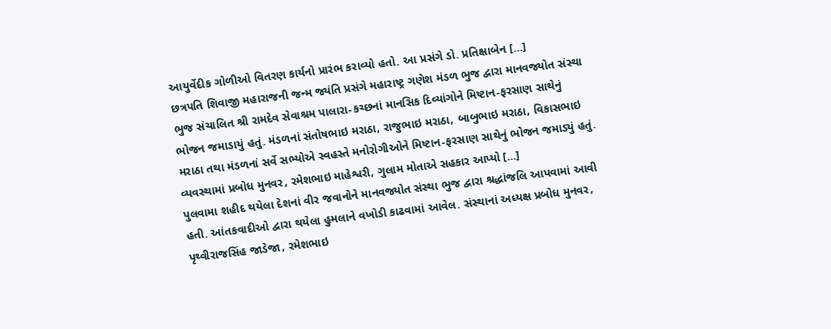આયુર્વેદીક ગોળીઓ વિતરણ કાર્યનો પ્રારંભ કરાવ્યો હતો. આ પ્રસંગે ડો. પ્રતિક્ષાબેન […]
છત્રપતિ શિવાજી મહારાજની જન્મ જ્યંતિ પ્રસંગે મહારાષ્ટ્ર ગણેશ મંડળ ભુજ દ્વારા માનવજ્યોત સંસ્થા ભુજ સંચાલિત શ્રી રામદેવ સેવાશ્રમ પાલારા-કચ્છનાં માનસિક દિવ્યાંગોને મિષ્ટાન-ફરસાણ સાથેનું ભોજન જમાડાયું હતું. મંડળનાં સંતોષભાઇ મરાઠા, રાજુભાઇ મરાઠા, બાબુભાઇ મરાઠા, વિકાસભાઇ મરાઠા તથા મંડળનાં સર્વે સભ્યોએ સ્વહસ્તે મનોરોગીઓને મિષ્ટાન-ફરસાણ સાથેનું ભોજન જમાડ્યું હતું. વ્યવસ્થામાં પ્રબોધ મુનવર, રમેશભાઇ માહેશ્વરી, ગુલામ મોતાએ સહકાર આપ્યો […]
પુલવામા શહીદ થયેલા દેશનાં વીર જવાનોને માનવજ્યોત સંસ્થા ભુજ દ્વારા શ્રદ્ધાંજલિ આપવામાં આવી હતી. આંતકવાદીઓ દ્વારા થયેલા હુમલાને વખોડી કાઢવામાં આવેલ. સંસ્થાનાં અધ્યક્ષ પ્રબોધ મુનવર, પૃથ્વીરાજસિંહ જાડેજા, રમેશભાઇ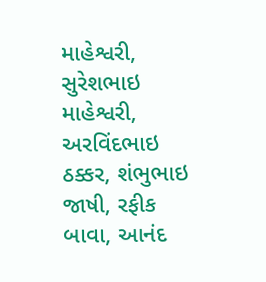માહેશ્વરી, સુરેશભાઇ માહેશ્વરી, અરવિંદભાઇ ઠક્કર, શંભુભાઇ જાષી, રફીક બાવા, આનંદ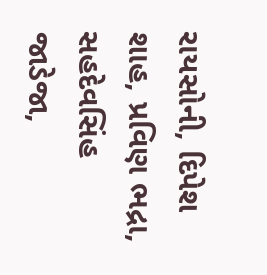રાયસોની, દિપેશ શાહ, પ્રવિણ ભદ્રા, સહદેવસિંહ જાડેજા,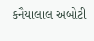કનૈયાલાલ અબોટી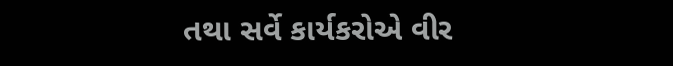તથા સર્વે કાર્યકરોએ વીર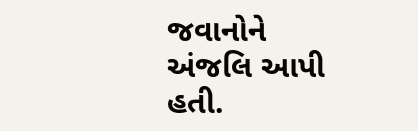જવાનોને અંજલિ આપી હતી.